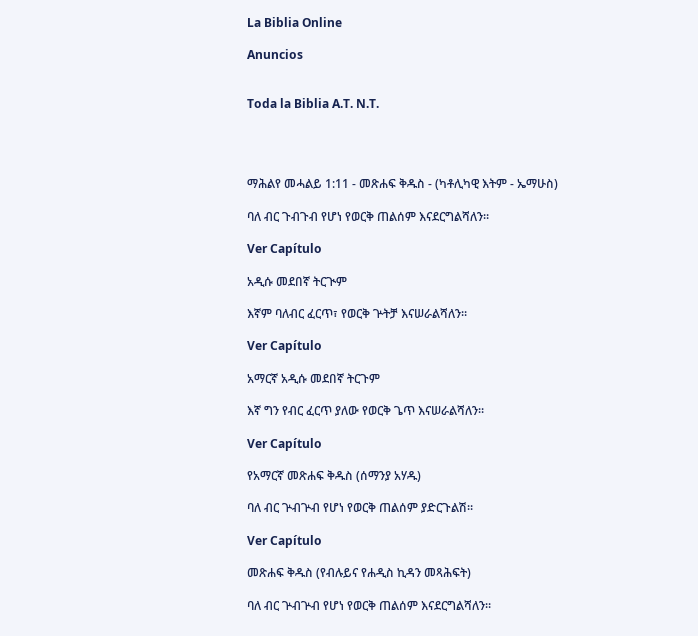La Biblia Online

Anuncios


Toda la Biblia A.T. N.T.




ማሕልየ መሓልይ 1:11 - መጽሐፍ ቅዱስ - (ካቶሊካዊ እትም - ኤማሁስ)

ባለ ብር ጉብጉብ የሆነ የወርቅ ጠልሰም እናደርግልሻለን።

Ver Capítulo

አዲሱ መደበኛ ትርጒም

እኛም ባለብር ፈርጥ፣ የወርቅ ጕትቻ እናሠራልሻለን።

Ver Capítulo

አማርኛ አዲሱ መደበኛ ትርጉም

እኛ ግን የብር ፈርጥ ያለው የወርቅ ጌጥ እናሠራልሻለን።

Ver Capítulo

የአማርኛ መጽሐፍ ቅዱስ (ሰማንያ አሃዱ)

ባለ ብር ጕብጕብ የሆነ የወርቅ ጠልሰም ያድርጉልሽ።

Ver Capítulo

መጽሐፍ ቅዱስ (የብሉይና የሐዲስ ኪዳን መጻሕፍት)

ባለ ብር ጕብጕብ የሆነ የወርቅ ጠልሰም እናደርግልሻለን።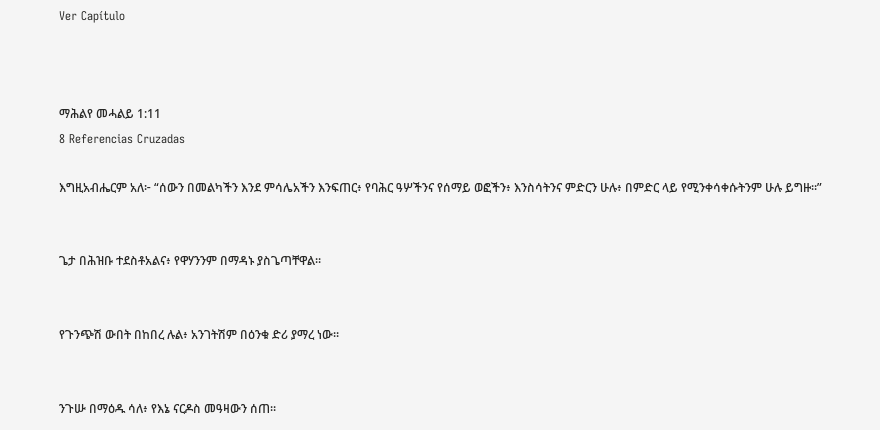Ver Capítulo



ማሕልየ መሓልይ 1:11
8 Referencias Cruzadas

እግዚአብሔርም አለ፦ “ሰውን በመልካችን እንደ ምሳሌአችን እንፍጠር፥ የባሕር ዓሦችንና የሰማይ ወፎችን፥ እንስሳትንና ምድርን ሁሉ፥ በምድር ላይ የሚንቀሳቀሱትንም ሁሉ ይግዙ።”


ጌታ በሕዝቡ ተደስቶአልና፥ የዋሃንንም በማዳኑ ያስጌጣቸዋል።


የጉንጭሽ ውበት በከበረ ሉል፥ አንገትሽም በዕንቁ ድሪ ያማረ ነው።


ንጉሡ በማዕዱ ሳለ፥ የእኔ ናርዶስ መዓዛውን ሰጠ።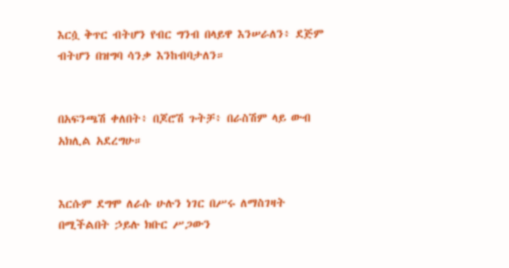እርሷ ቅጥር ብትሆን የብር ግንብ በላይዋ እንሠራለን፥ ደጅም ብትሆን በዝግባ ሳንቃ እንከብባታለን።


በአፍንጫሽ ቀለበት፥ በጆሮሽ ጉትቻ፥ በራስሽም ላይ ውብ አክሊል አደረግሁ።


እርሱም ደግሞ ለራሱ ሁሉን ነገር በሥሩ ለማስገዛት በሚችልበት ኃይሉ ክቡር ሥጋውን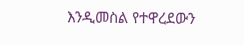እንዲመስል የተዋረደውን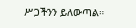ሥጋችንን ይለውጣል።